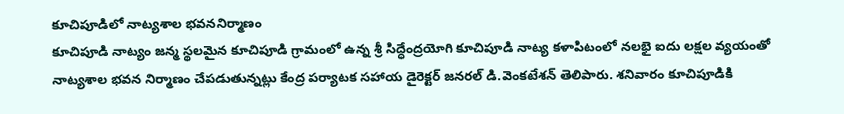కూచిపూడిలో నాట్యశాల భవననిర్మాణం
కూచిపూడి నాట్యం జన్మ స్థలమైన కూచిపూడి గ్రామంలో ఉన్న శ్రీ సిద్ధేంద్రయోగి కూచిపూడి నాట్య కళాపిటంలో నలభై ఐదు లక్షల వ్యయంతో నాట్యశాల భవన నిర్మాణం చేపడుతున్నట్లు కేంద్ర పర్యాటక సహాయ డైరెక్టర్ జనరల్ డి.వెంకటేశన్ తెలిపారు. శనివారం కూచిపూడికి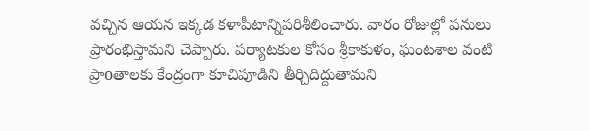వచ్చిన ఆయన ఇక్కడ కళాపీటాన్నిపరిశీలించారు. వారం రోజుల్లో పనులు ప్రారంభిస్తామని చెప్పారు. పర్యాటకుల కోసం శ్రీకాకుళం, ఘంటశాల వంటి ప్రాoతాలకు కేంద్రంగా కూచిపూడిని తీర్చిదిద్దుతామని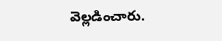వెల్లడించారు.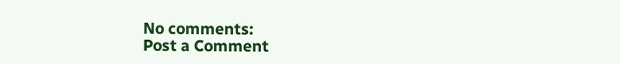No comments:
Post a Comment